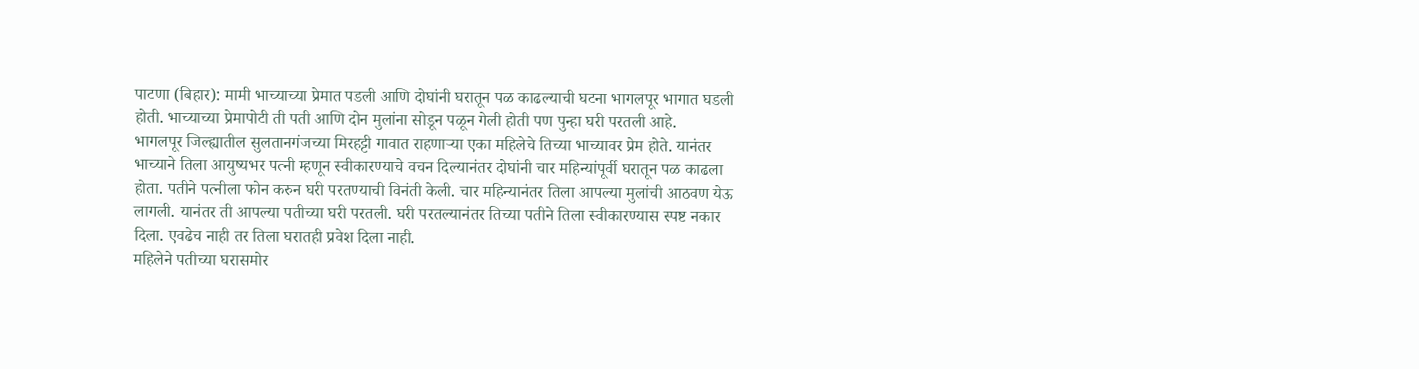पाटणा (बिहार): मामी भाच्याच्या प्रेमात पडली आणि दोघांनी घरातून पळ काढल्याची घटना भागलपूर भागात घडली होती. भाच्याच्या प्रेमापोटी ती पती आणि दोन मुलांना सोडून पळून गेली होती पण पुन्हा घरी परतली आहे.
भागलपूर जिल्ह्यातील सुलतानगंजच्या मिरहट्टी गावात राहणाऱ्या एका महिलेचे तिच्या भाच्यावर प्रेम होते. यानंतर भाच्याने तिला आयुष्यभर पत्नी म्हणून स्वीकारण्याचे वचन दिल्यानंतर दोघांनी चार महिन्यांपूर्वी घरातून पळ काढला होता. पतीने पत्नीला फोन करुन घरी परतण्याची विनंती केली. चार महिन्यानंतर तिला आपल्या मुलांची आठवण येऊ लागली. यानंतर ती आपल्या पतीच्या घरी परतली. घरी परतल्यानंतर तिच्या पतीने तिला स्वीकारण्यास स्पष्ट नकार दिला. एवढेच नाही तर तिला घरातही प्रवेश दिला नाही.
महिलेने पतीच्या घरासमोर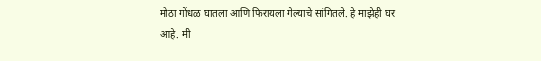मोठा गोंधळ घातला आणि फिरायला गेल्याचे सांगितले. हे माझेही घर आहे. मी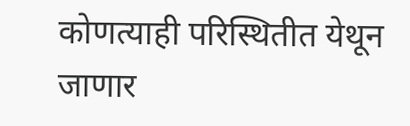कोणत्याही परिस्थितीत येथून जाणार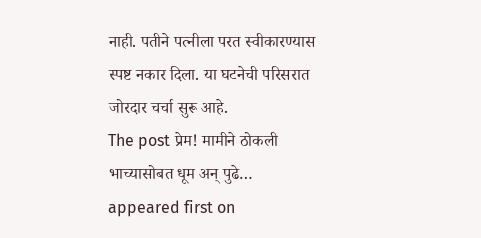नाही. पतीने पत्नीला परत स्वीकारण्यास स्पष्ट नकार दिला. या घटनेची परिसरात जोरदार चर्चा सुरू आहे.
The post प्रेम! मामीने ठोकली भाच्यासोबत धूम अन् पुढे… appeared first on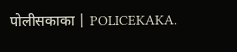पोलीसकाका | POLICEKAKA.